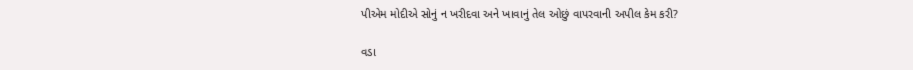પીએમ મોદીએ સોનું ન ખરીદવા અને ખાવાનું તેલ ઓછું વાપરવાની અપીલ કેમ કરી?

વડા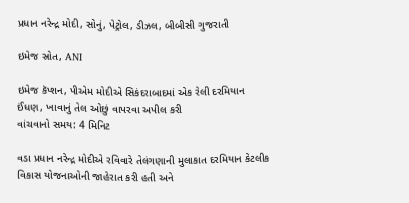પ્રધાન નરેન્દ્ર મોદી, સોનું, પેટ્રોલ, ડીઝલ, બીબીસી ગુજરાતી

ઇમેજ સ્રોત, ANI

ઇમેજ કૅપ્શન, પીએમ મોદીએ સિકંદરાબાદમાં એક રેલી દરમિયાન ઈંધણ, ખાવાનું તેલ ઓછું વાપરવા અપીલ કરી
વાંચવાનો સમય: 4 મિનિટ

વડા પ્રધાન નરેન્દ્ર મોદીએ રવિવારે તેલંગણાની મુલાકાત દરમિયાન કેટલીક વિકાસ યોજનાઓની જાહેરાત કરી હતી અને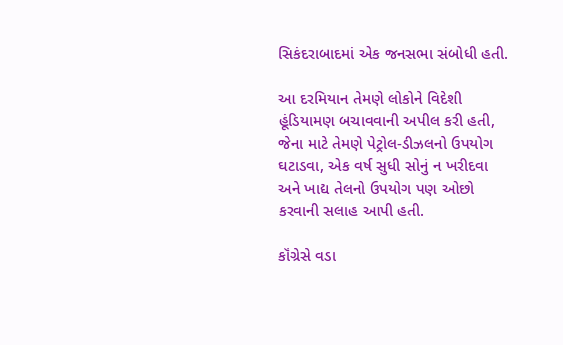સિકંદરાબાદમાં એક જનસભા સંબોધી હતી.

આ દરમિયાન તેમણે લોકોને વિદેશી હૂંડિયામણ બચાવવાની અપીલ કરી હતી, જેના માટે તેમણે પેટ્રોલ-ડીઝલનો ઉપયોગ ઘટાડવા, એક વર્ષ સુધી સોનું ન ખરીદવા અને ખાદ્ય તેલનો ઉપયોગ પણ ઓછો કરવાની સલાહ આપી હતી.

કૉંગ્રેસે વડા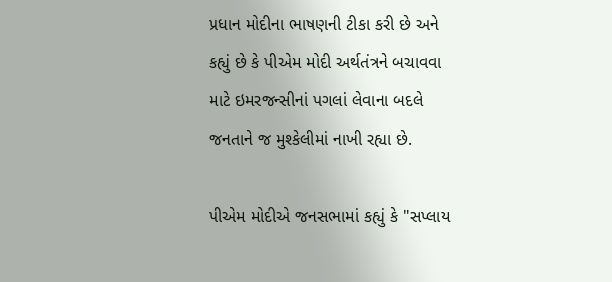પ્રધાન મોદીના ભાષણની ટીકા કરી છે અને કહ્યું છે કે પીએમ મોદી અર્થતંત્રને બચાવવા માટે ઇમરજન્સીનાં પગલાં લેવાના બદલે જનતાને જ મુશ્કેલીમાં નાખી રહ્યા છે.

પીએમ મોદીએ જનસભામાં કહ્યું કે "સપ્લાય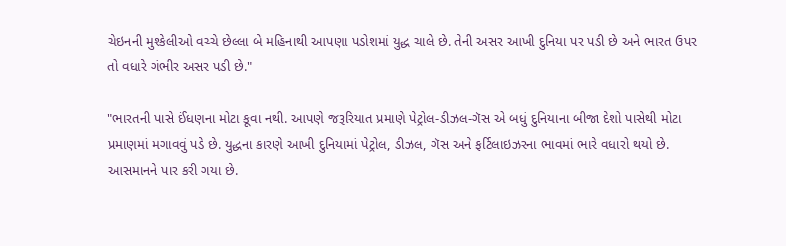ચેઇનની મુશ્કેલીઓ વચ્ચે છેલ્લા બે મહિનાથી આપણા પડોશમાં યુદ્ધ ચાલે છે. તેની અસર આખી દુનિયા પર પડી છે અને ભારત ઉપર તો વધારે ગંભીર અસર પડી છે."

"ભારતની પાસે ઈંધણના મોટા કૂવા નથી. આપણે જરૂરિયાત પ્રમાણે પેટ્રોલ-ડીઝલ-ગૅસ એ બધું દુનિયાના બીજા દેશો પાસેથી મોટા પ્રમાણમાં મગાવવું પડે છે. યુદ્ધના કારણે આખી દુનિયામાં પેટ્રોલ, ડીઝલ, ગૅસ અને ફર્ટિલાઇઝરના ભાવમાં ભારે વધારો થયો છે. આસમાનને પાર કરી ગયા છે.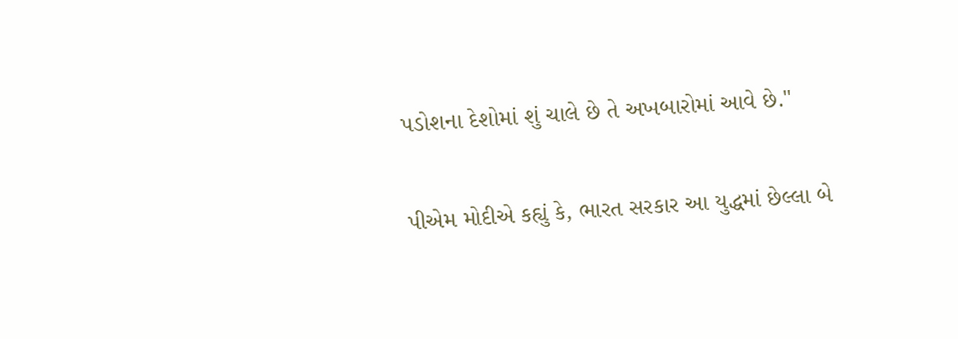પડોશના દેશોમાં શું ચાલે છે તે અખબારોમાં આવે છે."

પીએમ મોદીએ કહ્યું કે, ભારત સરકાર આ યુદ્ધમાં છેલ્લા બે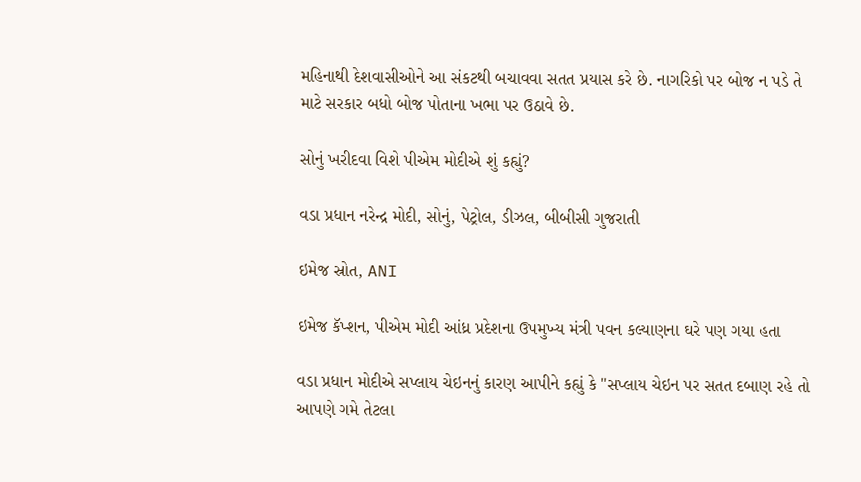મહિનાથી દેશવાસીઓને આ સંકટથી બચાવવા સતત પ્રયાસ કરે છે. નાગરિકો પર બોજ ન પડે તે માટે સરકાર બધો બોજ પોતાના ખભા પર ઉઠાવે છે.

સોનું ખરીદવા વિશે પીએમ મોદીએ શું કહ્યું?

વડા પ્રધાન નરેન્દ્ર મોદી, સોનું, પેટ્રોલ, ડીઝલ, બીબીસી ગુજરાતી

ઇમેજ સ્રોત, ANI

ઇમેજ કૅપ્શન, પીએમ મોદી આંધ્ર પ્રદેશના ઉપમુખ્ય મંત્રી પવન કલ્યાણના ઘરે પણ ગયા હતા

વડા પ્રધાન મોદીએ સપ્લાય ચેઇનનું કારણ આપીને કહ્યું કે "સપ્લાય ચેઇન પર સતત દબાણ રહે તો આપણે ગમે તેટલા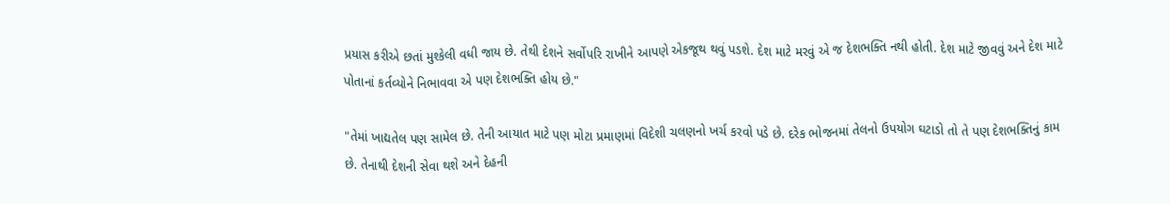પ્રયાસ કરીએ છતાં મુશ્કેલી વધી જાય છે. તેથી દેશને સર્વોપરિ રાખીને આપણે એકજૂથ થવું પડશે. દેશ માટે મરવું એ જ દેશભક્તિ નથી હોતી. દેશ માટે જીવવું અને દેશ માટે પોતાનાં કર્તવ્યોને નિભાવવા એ પણ દેશભક્તિ હોય છે."

"તેમાં ખાદ્યતેલ પણ સામેલ છે. તેની આયાત માટે પણ મોટા પ્રમાણમાં વિદેશી ચલણનો ખર્ચ કરવો પડે છે. દરેક ભોજનમાં તેલનો ઉપયોગ ઘટાડો તો તે પણ દેશભક્તિનું કામ છે. તેનાથી દેશની સેવા થશે અને દેહની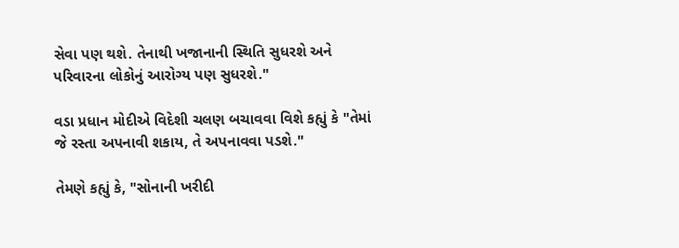સેવા પણ થશે. તેનાથી ખજાનાની સ્થિતિ સુધરશે અને પરિવારના લોકોનું આરોગ્ય પણ સુધરશે."

વડા પ્રધાન મોદીએ વિદેશી ચલણ બચાવવા વિશે કહ્યું કે "તેમાં જે રસ્તા અપનાવી શકાય, તે અપનાવવા પડશે."

તેમણે કહ્યું કે, "સોનાની ખરીદી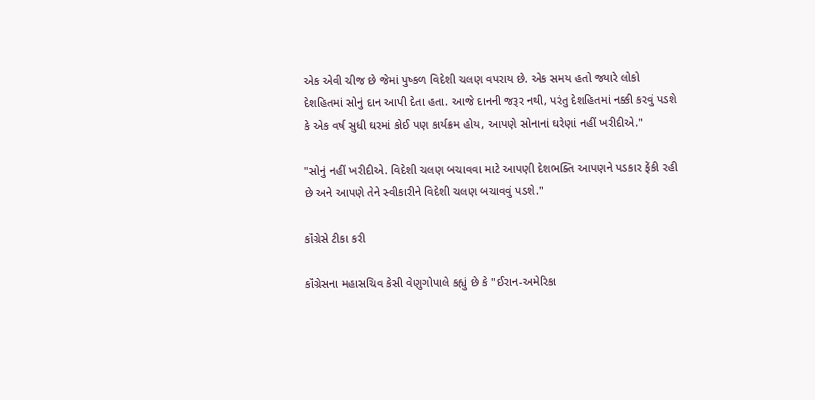એક એવી ચીજ છે જેમાં પુષ્કળ વિદેશી ચલણ વપરાય છે. એક સમય હતો જ્યારે લોકો દેશહિતમાં સોનું દાન આપી દેતા હતા. આજે દાનની જરૂર નથી, પરંતુ દેશહિતમાં નક્કી કરવું પડશે કે એક વર્ષ સુધી ઘરમાં કોઈ પણ કાર્યક્રમ હોય, આપણે સોનાનાં ઘરેણાં નહીં ખરીદીએ."

"સોનું નહીં ખરીદીએ. વિદેશી ચલણ બચાવવા માટે આપણી દેશભક્તિ આપણને પડકાર ફેંકી રહી છે અને આપણે તેને સ્વીકારીને વિદેશી ચલણ બચાવવું પડશે."

કૉંગ્રેસે ટીકા કરી

કૉંગ્રેસના મહાસચિવ કેસી વેણુગોપાલે કહ્યું છે કે "ઈરાન-અમેરિકા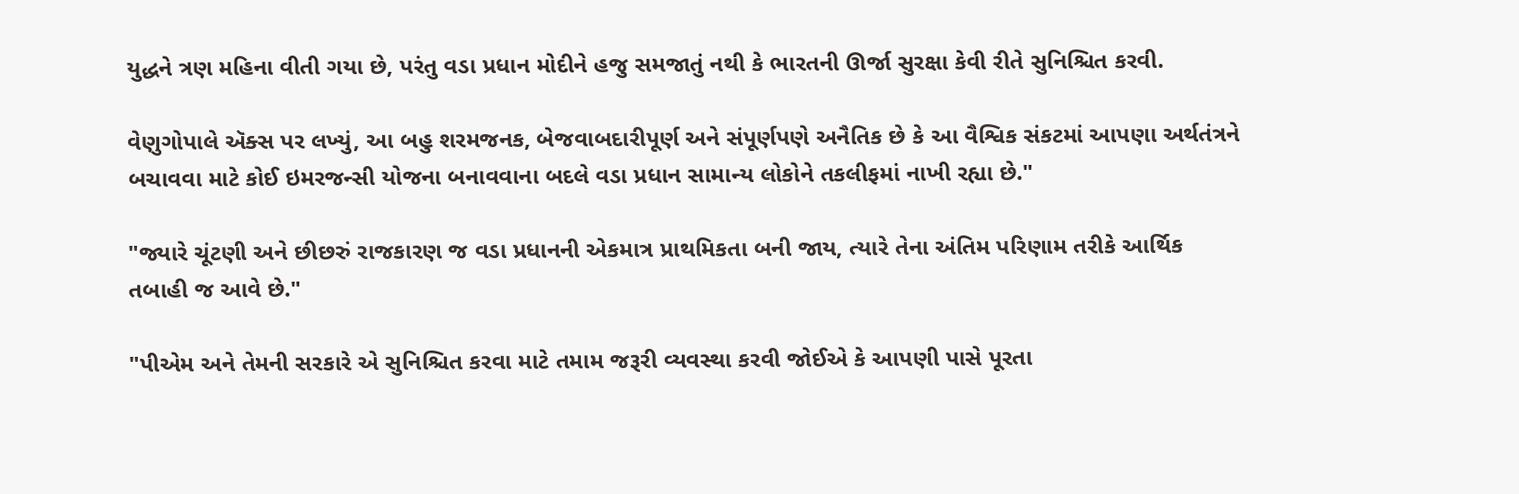યુદ્ધને ત્રણ મહિના વીતી ગયા છે, પરંતુ વડા પ્રધાન મોદીને હજુ સમજાતું નથી કે ભારતની ઊર્જા સુરક્ષા કેવી રીતે સુનિશ્ચિત કરવી.

વેણુગોપાલે ઍક્સ પર લખ્યું, આ બહુ શરમજનક, બેજવાબદારીપૂર્ણ અને સંપૂર્ણપણે અનૈતિક છે કે આ વૈશ્વિક સંકટમાં આપણા અર્થતંત્રને બચાવવા માટે કોઈ ઇમરજન્સી યોજના બનાવવાના બદલે વડા પ્રધાન સામાન્ય લોકોને તકલીફમાં નાખી રહ્યા છે."

"જ્યારે ચૂંટણી અને છીછરું રાજકારણ જ વડા પ્રધાનની એકમાત્ર પ્રાથમિકતા બની જાય, ત્યારે તેના અંતિમ પરિણામ તરીકે આર્થિક તબાહી જ આવે છે."

"પીએમ અને તેમની સરકારે એ સુનિશ્ચિત કરવા માટે તમામ જરૂરી વ્યવસ્થા કરવી જોઈએ કે આપણી પાસે પૂરતા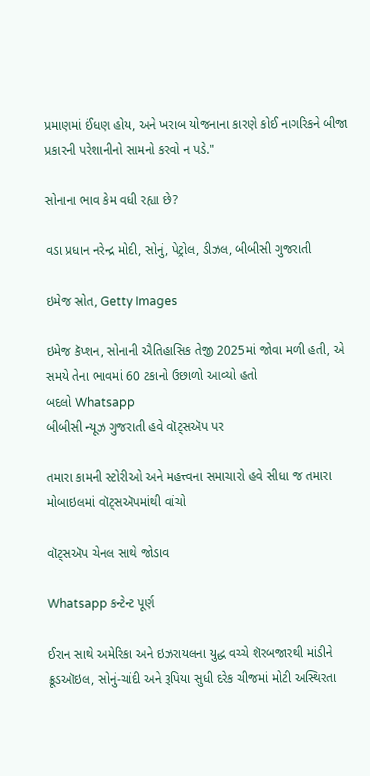પ્રમાણમાં ઈંધણ હોય, અને ખરાબ યોજનાના કારણે કોઈ નાગરિકને બીજા પ્રકારની પરેશાનીનો સામનો કરવો ન પડે."

સોનાના ભાવ કેમ વધી રહ્યા છે?

વડા પ્રધાન નરેન્દ્ર મોદી, સોનું, પેટ્રોલ, ડીઝલ, બીબીસી ગુજરાતી

ઇમેજ સ્રોત, Getty Images

ઇમેજ કૅપ્શન, સોનાની ઐતિહાસિક તેજી 2025માં જોવા મળી હતી, એ સમયે તેના ભાવમાં 60 ટકાનો ઉછાળો આવ્યો હતો
બદલો Whatsapp
બીબીસી ન્યૂઝ ગુજરાતી હવે વૉટ્સઍપ પર

તમારા કામની સ્ટોરીઓ અને મહત્ત્વના સમાચારો હવે સીધા જ તમારા મોબાઇલમાં વૉટ્સઍપમાંથી વાંચો

વૉટ્સઍપ ચેનલ સાથે જોડાવ

Whatsapp કન્ટેન્ટ પૂર્ણ

ઈરાન સાથે અમેરિકા અને ઇઝરાયલના યુદ્ધ વચ્ચે શૅરબજારથી માંડીને ક્રૂડઑઇલ, સોનું-ચાંદી અને રૂપિયા સુધી દરેક ચીજમાં મોટી અસ્થિરતા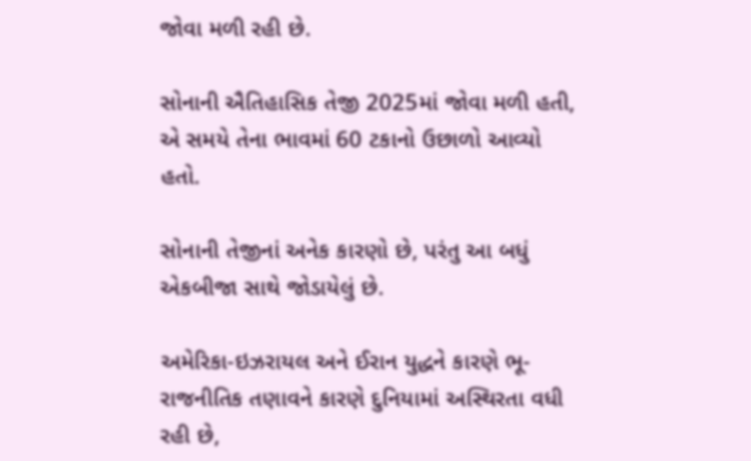જોવા મળી રહી છે.

સોનાની ઐતિહાસિક તેજી 2025માં જોવા મળી હતી, એ સમયે તેના ભાવમાં 60 ટકાનો ઉછાળો આવ્યો હતો.

સોનાની તેજીનાં અનેક કારણો છે, પરંતુ આ બધું એકબીજા સાથે જોડાયેલું છે.

અમેરિકા-ઇઝરાયલ અને ઈરાન યુદ્ધને કારણે ભૂ-રાજનીતિક તણાવને કારણે દુનિયામાં અસ્થિરતા વધી રહી છે,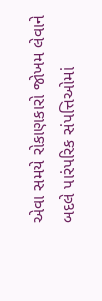એવા સમયે રોકાણકારો જોખમ લેવાને બદલે પારંપરિક સંપત્તિઓમાં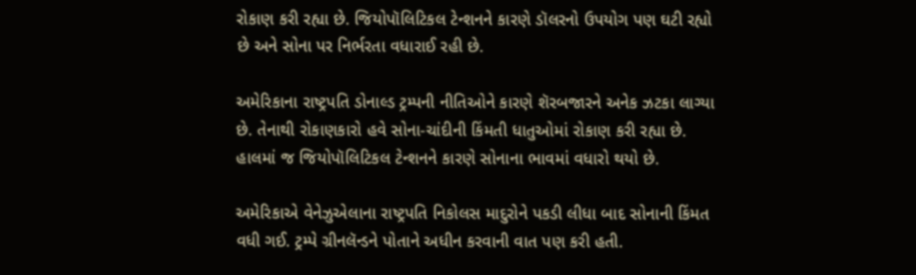રોકાણ કરી રહ્યા છે. જિયોપૉલિટિકલ ટેન્શનને કારણે ડૉલરનો ઉપયોગ પણ ઘટી રહ્યો છે અને સોના પર નિર્ભરતા વધારાઈ રહી છે.

અમેરિકાના રાષ્ટ્રપતિ ડોનાલ્ડ ટ્રમ્પની નીતિઓને કારણે શૅરબજારને અનેક ઝટકા લાગ્યા છે. તેનાથી રોકાણકારો હવે સોના-ચાંદીની કિંમતી ધાતુઓમાં રોકાણ કરી રહ્યા છે. હાલમાં જ જિયોપૉલિટિકલ ટેન્શનને કારણે સોનાના ભાવમાં વધારો થયો છે.

અમેરિકાએ વેનેઝુએલાના રાષ્ટ્રપતિ નિકોલસ માદુરોને પકડી લીધા બાદ સોનાની કિંમત વધી ગઈ. ટ્રમ્પે ગ્રીનલૅન્ડને પોતાને અધીન કરવાની વાત પણ કરી હતી.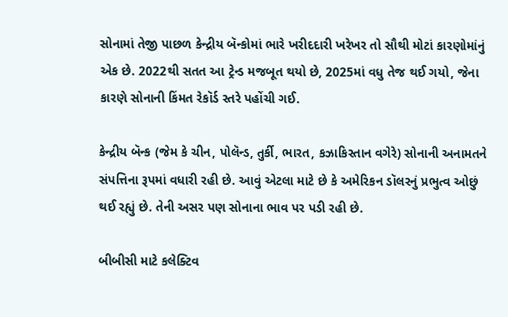સોનામાં તેજી પાછળ કેન્દ્રીય બૅન્કોમાં ભારે ખરીદદારી ખરેખર તો સૌથી મોટાં કારણોમાંનું એક છે. 2022થી સતત આ ટ્રેન્ડ મજબૂત થયો છે, 2025માં વધુ તેજ થઈ ગયો, જેના કારણે સોનાની કિંમત રેકૉર્ડ સ્તરે પહોંચી ગઈ.

કેન્દ્રીય બૅન્ક (જેમ કે ચીન, પોલૅન્ડ, તુર્કી, ભારત, કઝાકિસ્તાન વગેરે) સોનાની અનામતને સંપત્તિના રૂપમાં વધારી રહી છે. આવું એટલા માટે છે કે અમેરિકન ડૉલરનું પ્રભુત્વ ઓછું થઈ રહ્યું છે. તેની અસર પણ સોનાના ભાવ પર પડી રહી છે.

બીબીસી માટે કલેક્ટિવ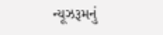ન્યૂઝરૂમનું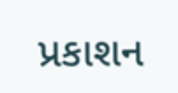પ્રકાશન